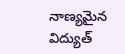నాణ్యమైన విద్యుత్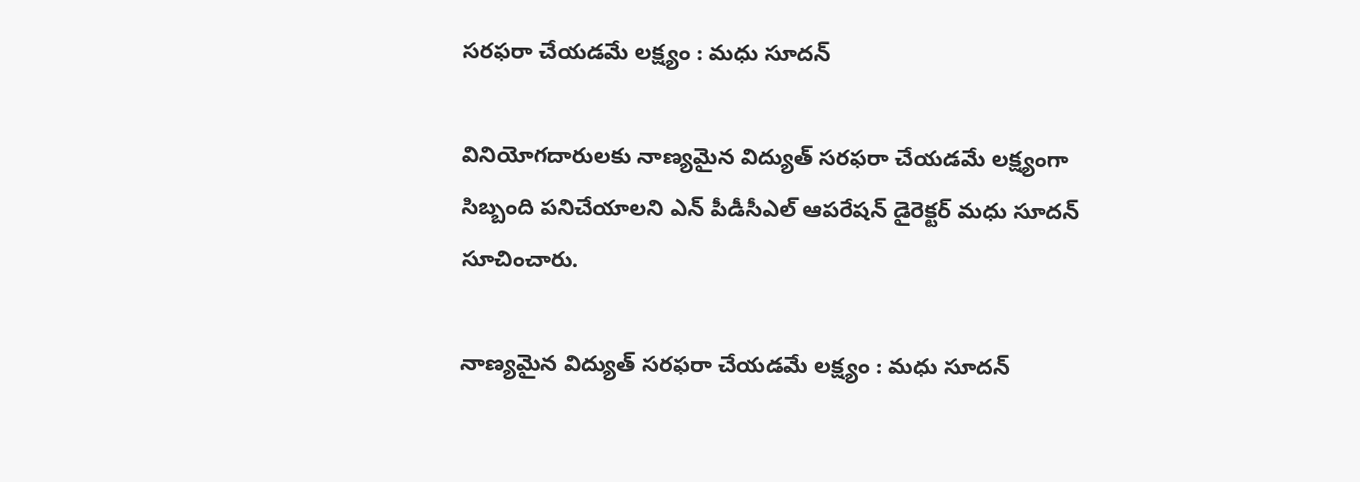సరఫరా చేయడమే లక్ష్యం : మధు సూదన్

వినియోగదారులకు నాణ్యమైన విద్యుత్ సరఫరా చేయడమే లక్ష్యంగా సిబ్బంది పనిచేయాలని ఎన్ పీడీసీఎల్ ఆపరేషన్ డైరెక్టర్ మధు సూదన్ సూచించారు.

నాణ్యమైన విద్యుత్ సరఫరా చేయడమే లక్ష్యం : మధు సూదన్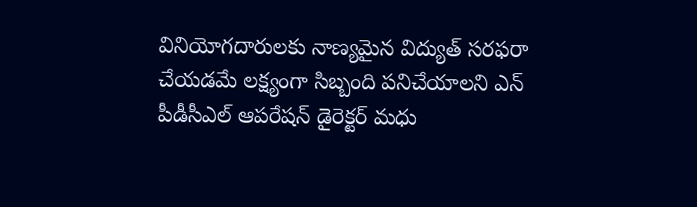వినియోగదారులకు నాణ్యమైన విద్యుత్ సరఫరా చేయడమే లక్ష్యంగా సిబ్బంది పనిచేయాలని ఎన్ పీడీసీఎల్ ఆపరేషన్ డైరెక్టర్ మధు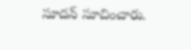సూదన్ సూచించారు.